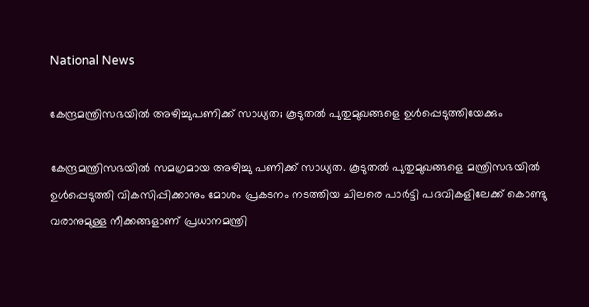National News

കേന്ദ്രമന്ത്രിസഭയില്‍ അഴിച്ചുപണിക്ക് സാധ്യത; കൂടുതല്‍ പുതുമുഖങ്ങളെ ഉള്‍പ്പെടുത്തിയേക്കും

കേന്ദ്രമന്ത്രിസഭയില്‍ സമഗ്രമായ അഴിച്ചു പണിക്ക് സാധ്യത. കൂടുതല്‍ പുതുമുഖങ്ങളെ മന്ത്രിസഭയില്‍ ഉള്‍പ്പെടുത്തി വികസിപ്പിക്കാനും മോശം പ്രകടനം നടത്തിയ ചിലരെ പാര്‍ട്ടി പദവികളിലേക്ക് കൊണ്ടു വരാനുമുള്ള നീക്കങ്ങളാണ് പ്രധാനമന്ത്രി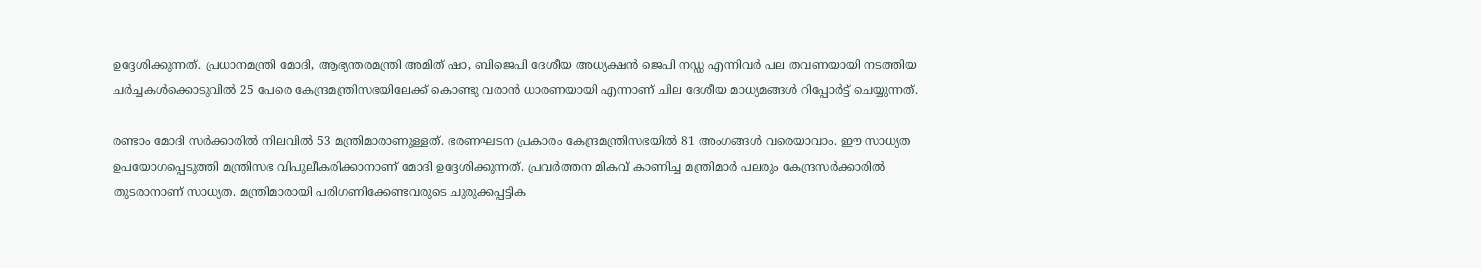ഉദ്ദേശിക്കുന്നത്. പ്രധാനമന്ത്രി മോദി, ആഭ്യന്തരമന്ത്രി അമിത് ഷാ, ബിജെപി ദേശീയ അധ്യക്ഷന്‍ ജെപി നഡ്ഡ എന്നിവര്‍ പല തവണയായി നടത്തിയ ചര്‍ച്ചകള്‍ക്കൊടുവില്‍ 25 പേരെ കേന്ദ്രമന്ത്രിസഭയിലേക്ക് കൊണ്ടു വരാന്‍ ധാരണയായി എന്നാണ് ചില ദേശീയ മാധ്യമങ്ങള്‍ റിപ്പോര്‍ട്ട് ചെയ്യുന്നത്.

രണ്ടാം മോദി സര്‍ക്കാരില്‍ നിലവില്‍ 53 മന്ത്രിമാരാണുള്ളത്. ഭരണഘടന പ്രകാരം കേന്ദ്രമന്ത്രിസഭയില്‍ 81 അംഗങ്ങള്‍ വരെയാവാം. ഈ സാധ്യത ഉപയോഗപ്പെടുത്തി മന്ത്രിസഭ വിപുലീകരിക്കാനാണ് മോദി ഉദ്ദേശിക്കുന്നത്. പ്രവര്‍ത്തന മികവ് കാണിച്ച മന്ത്രിമാര്‍ പലരും കേന്ദ്രസര്‍ക്കാരില്‍ തുടരാനാണ് സാധ്യത. മന്ത്രിമാരായി പരിഗണിക്കേണ്ടവരുടെ ചുരുക്കപ്പട്ടിക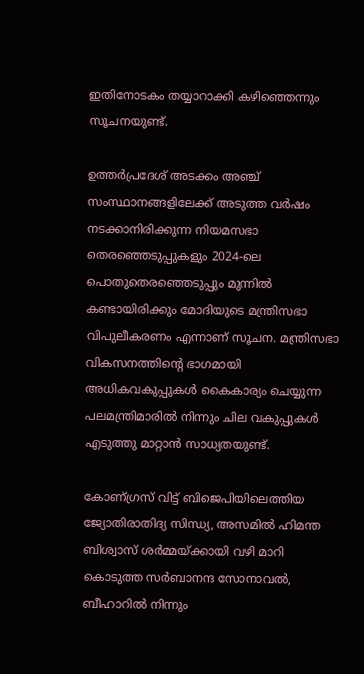ഇതിനോടകം തയ്യാറാക്കി കഴിഞ്ഞെന്നും സൂചനയുണ്ട്.

ഉത്തര്‍പ്രദേശ് അടക്കം അഞ്ച് സംസ്ഥാനങ്ങളിലേക്ക് അടുത്ത വര്‍ഷം നടക്കാനിരിക്കുന്ന നിയമസഭാ തെരഞ്ഞെടുപ്പുകളും 2024-ലെ പൊതുതെരഞ്ഞെടുപ്പും മുന്നില്‍ കണ്ടായിരിക്കും മോദിയുടെ മന്ത്രിസഭാ വിപുലീകരണം എന്നാണ് സൂചന. മന്ത്രിസഭാ വികസനത്തിന്റെ ഭാഗമായി അധികവകുപ്പുകള്‍ കൈകാര്യം ചെയ്യുന്ന പലമന്ത്രിമാരില്‍ നിന്നും ചില വകുപ്പുകള്‍ എടുത്തു മാറ്റാന്‍ സാധ്യതയുണ്ട്.

കോണ്ഗ്രസ് വിട്ട് ബിജെപിയിലെത്തിയ ജ്യോതിരാതിദ്യ സിന്ധ്യ, അസമില്‍ ഹിമന്ത ബിശ്വാസ് ശര്‍മ്മയ്ക്കായി വഴി മാറി കൊടുത്ത സര്‍ബാനന്ദ സോനാവല്‍, ബീഹാറില്‍ നിന്നും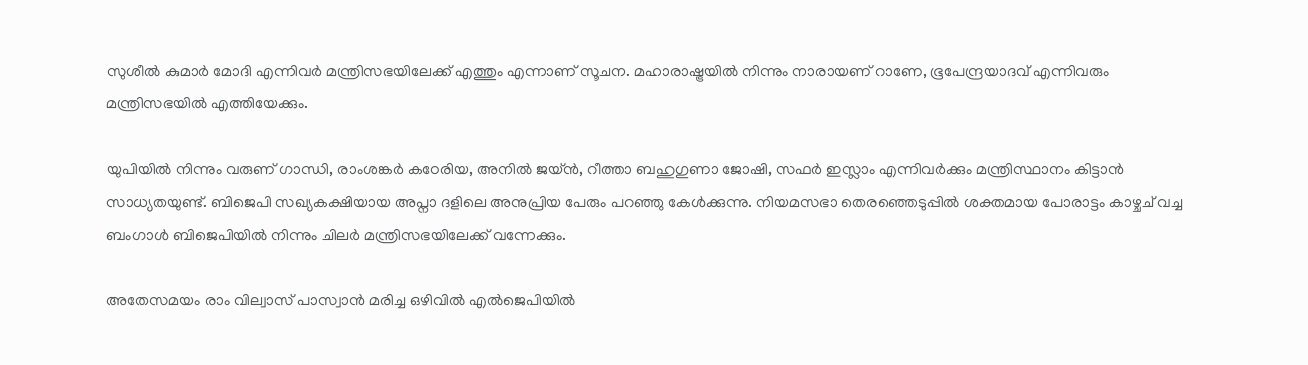സുശീല്‍ കുമാര്‍ മോദി എന്നിവര്‍ മന്ത്രിസഭയിലേക്ക് എത്തും എന്നാണ് സൂചന. മഹാരാഷ്ട്രയില്‍ നിന്നും നാരായണ് റാണേ, ഭൂപേന്ദ്രയാദവ് എന്നിവരും മന്ത്രിസഭയില്‍ എത്തിയേക്കും.

യുപിയില്‍ നിന്നും വരുണ് ഗാന്ധി, രാംശങ്കര്‍ കഠേരിയ, അനില്‍ ജയ്ന്‍, റീത്താ ബഹുഗുണാ ജോഷി, സഫര്‍ ഇസ്ലാം എന്നിവര്‍ക്കും മന്ത്രിസ്ഥാനം കിട്ടാന്‍ സാധ്യതയുണ്ട്. ബിജെപി സഖ്യകക്ഷിയായ അപ്നാ ദളിലെ അനുപ്രിയ പേരും പറഞ്ഞു കേള്‍ക്കുന്നു. നിയമസഭാ തെരഞ്ഞെടുപ്പില്‍ ശക്തമായ പോരാട്ടം കാഴ്ചച് വച്ച ബംഗാള്‍ ബിജെപിയില്‍ നിന്നും ചിലര്‍ മന്ത്രിസഭയിലേക്ക് വന്നേക്കും.

അതേസമയം രാം വില്വാസ് പാസ്വാന്‍ മരിച്ച ഒഴിവില്‍ എല്‍ജെപിയില്‍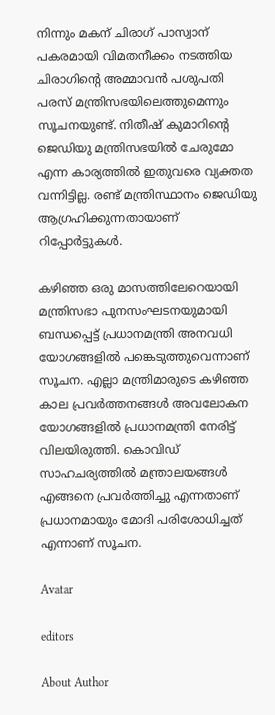നിന്നും മകന് ചിരാഗ് പാസ്വാന് പകരമായി വിമതനീക്കം നടത്തിയ ചിരാഗിന്റെ അമ്മാവന്‍ പശുപതി പരസ് മന്ത്രിസഭയിലെത്തുമെന്നും സൂചനയുണ്ട്. നിതീഷ് കുമാറിന്റെ ജെഡിയു മന്ത്രിസഭയില്‍ ചേരുമോ എന്ന കാര്യത്തില്‍ ഇതുവരെ വ്യക്തത വന്നിട്ടില്ല. രണ്ട് മന്ത്രിസ്ഥാനം ജെഡിയു ആഗ്രഹിക്കുന്നതായാണ് റിപ്പോര്‍ട്ടുകള്‍.

കഴിഞ്ഞ ഒരു മാസത്തിലേറെയായി മന്ത്രിസഭാ പുനസംഘടനയുമായി ബന്ധപ്പെട്ട് പ്രധാനമന്ത്രി അനവധി യോഗങ്ങളില്‍ പങ്കെടുത്തുവെന്നാണ് സൂചന. എല്ലാ മന്ത്രിമാരുടെ കഴിഞ്ഞ കാല പ്രവര്‍ത്തനങ്ങള്‍ അവലോകന യോഗങ്ങളില്‍ പ്രധാനമന്ത്രി നേരിട്ട് വിലയിരുത്തി. കൊവിഡ് സാഹചര്യത്തില്‍ മന്ത്രാലയങ്ങള്‍ എങ്ങനെ പ്രവര്‍ത്തിച്ചു എന്നതാണ് പ്രധാനമായും മോദി പരിശോധിച്ചത് എന്നാണ് സൂചന.

Avatar

editors

About Author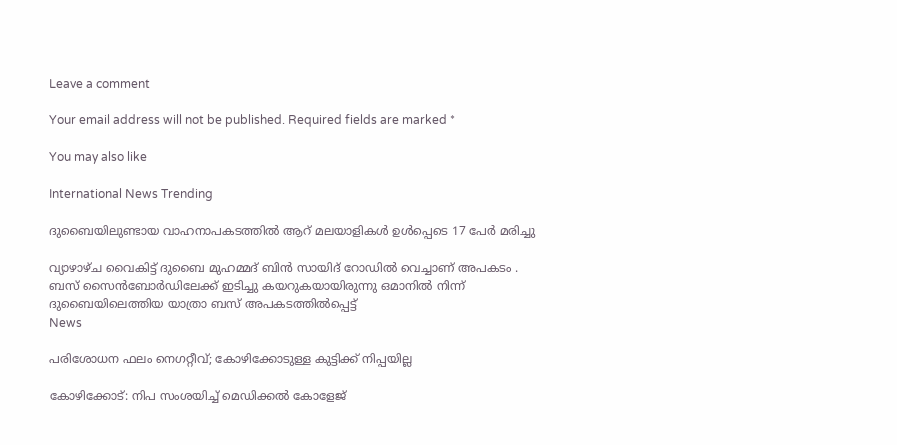Leave a comment

Your email address will not be published. Required fields are marked *

You may also like

International News Trending

ദുബൈയിലുണ്ടായ വാഹനാപകടത്തില്‍ ആറ് മലയാളികള്‍ ഉള്‍പ്പെടെ 17 പേര്‍ മരിച്ചു

വ്യാഴാഴ്ച വൈകിട്ട് ദുബൈ മുഹമ്മദ് ബിൻ സായിദ് റോഡിൽ വെച്ചാണ് അപകടം . ബസ് സൈൻബോർഡിലേക്ക് ഇടിച്ചു കയറുകയായിരുന്നു ഒമാനിൽ നിന്ന് ദുബൈയിലെത്തിയ യാത്രാ ബസ് അപകടത്തിൽപ്പെട്ട്
News

പരിശോധന ഫലം നെഗറ്റീവ്; കോഴിക്കോടുള്ള കുട്ടിക്ക് നിപ്പയില്ല

കോഴിക്കോട്: നിപ സംശയിച്ച് മെഡിക്കല്‍ കോളേജ്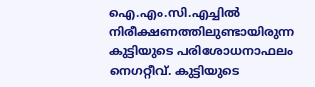ഐ.എം.സി.എച്ചില്‍ നിരീക്ഷണത്തിലുണ്ടായിരുന്ന കുട്ടിയുടെ പരിശോധനാഫലം നെഗറ്റീവ്. കുട്ടിയുടെ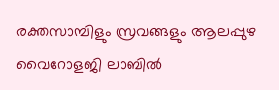രക്തസാമ്പിളും സ്രവങ്ങളും ആലപ്പുഴ വൈറോളജി ലാബില്‍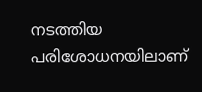നടത്തിയ പരിശോധനയിലാണ്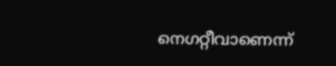നെഗറ്റീവാണെന്ന്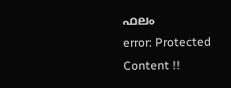ഫലം
error: Protected Content !!